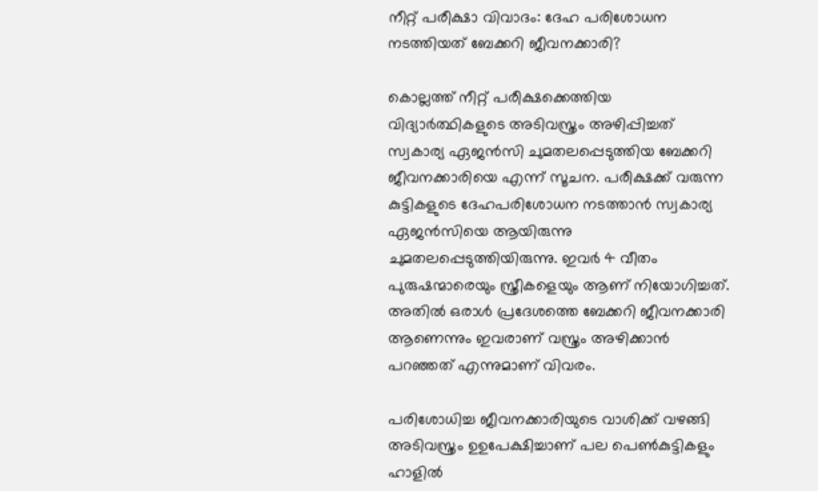നീറ്റ് പരീക്ഷാ വിവാദം: ദേഹ പരിശോധന നടത്തിയത് ബേക്കറി ജീവനക്കാരി?

കൊല്ലത്ത് നീറ്റ് പരീക്ഷക്കെത്തിയ വിദ്യാർത്ഥികളുടെ അടിവസ്ത്രം അഴിപ്പിച്ചത് സ്വകാര്യ ഏജൻസി ചുമതലപ്പെടുത്തിയ ബേക്കറി ജീവനക്കാരിയെ എന്ന് സൂചന. പരീക്ഷക്ക് വരുന്ന കുട്ടികളുടെ ദേഹപരിശോധന നടത്താൻ സ്വകാര്യ ഏജൻസിയെ ആയിരുന്നു ചുമതലപ്പെടുത്തിയിരുന്നു. ഇവർ 4 വീതം പുരുഷന്മാരെയും സ്ത്രീകളെയും ആണ് നിയോഗിച്ചത്. അതിൽ ഒരാൾ പ്രദേശത്തെ ബേക്കറി ജീവനക്കാരി ആണെന്നും ഇവരാണ് വസ്ത്രം അഴിക്കാൻ പറഞ്ഞത് എന്നുമാണ് വിവരം.

പരിശോധിച്ച ജീവനക്കാരിയുടെ വാശിക്ക് വഴങ്ങി അടിവസ്ത്രം ഉഉപേക്ഷിച്ചാണ് പല പെൺകുട്ടികളും ഹാളിൽ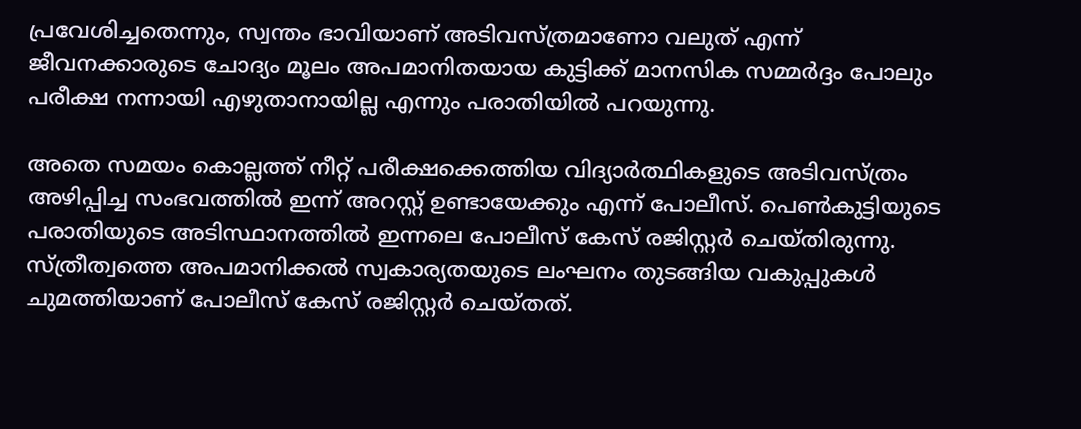പ്രവേശിച്ചതെന്നും, സ്വന്തം ഭാവിയാണ് അടിവസ്ത്രമാണോ വലുത് എന്ന് ജീവനക്കാരുടെ ചോദ്യം മൂലം അപമാനിതയായ കുട്ടിക്ക് മാനസിക സമ്മർദ്ദം പോലും പരീക്ഷ നന്നായി എഴുതാനായില്ല എന്നും പരാതിയിൽ പറയുന്നു.

അതെ സമയം കൊല്ലത്ത് നീറ്റ് പരീക്ഷക്കെത്തിയ വിദ്യാർത്ഥികളുടെ അടിവസ്ത്രം അഴിപ്പിച്ച സംഭവത്തിൽ ഇന്ന് അറസ്റ്റ് ഉണ്ടായേക്കും എന്ന് പോലീസ്. പെൺകുട്ടിയുടെ പരാതിയുടെ അടിസ്ഥാനത്തിൽ ഇന്നലെ പോലീസ് കേസ് രജിസ്റ്റർ ചെയ്തിരുന്നു. സ്ത്രീത്വത്തെ അപമാനിക്കൽ സ്വകാര്യതയുടെ ലംഘനം തുടങ്ങിയ വകുപ്പുകൾ ചുമത്തിയാണ് പോലീസ് കേസ് രജിസ്റ്റർ ചെയ്തത്.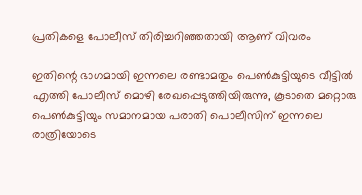പ്രതികളെ പോലീസ് തിരിച്ചറിഞ്ഞതായി ആണ് വിവരം

ഇതിന്റെ ഭാഗമായി ഇന്നലെ രണ്ടാമതും പെൺകുട്ടിയുടെ വീട്ടിൽ എത്തി പോലീസ് മൊഴി രേഖപ്പെടുത്തിയിരുന്നു, കൂടാതെ മറ്റൊരു പെൺകുട്ടിയും സമാനമായ പരാതി പൊലീസിന് ഇന്നലെ രാത്രിയോടെ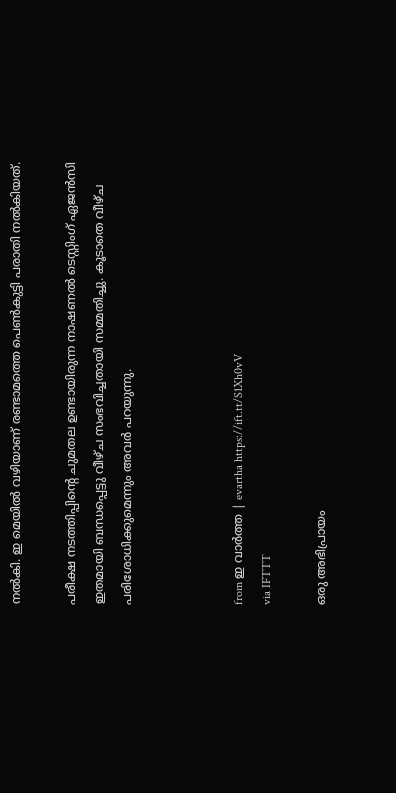നൽകി. ഇ മെയിൽ വഴിയാണ് രണ്ടാമത്തെ പെൺകുട്ടി പരാതി നൽകിയത്.

പരീക്ഷ നടത്തിപ്പിന്റെ ചുമതല ഉണ്ടായിരുന്ന നാഷണൽ ടെസ്റ്റിംഗ് ഏജൻസി ഇതമായി ബന്ധപ്പെട്ടു വീഴ്ച സംഭവിച്ചതായി സമ്മതിച്ചു. കൂടാതെ വീഴ്ച പരിശോധിക്കുമെന്നും അവർ പറയുന്നു.



from ഇ വാർത്ത | evartha https://ift.tt/S1Xh0vV
via IFTTT

ഒരു അഭിപ്രായം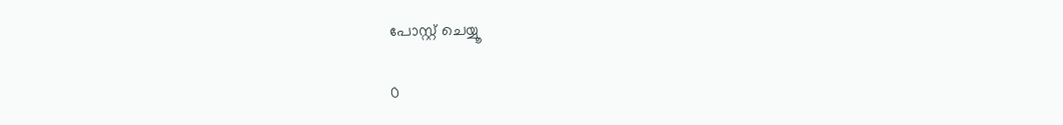പോസ്റ്റ് ചെയ്യൂ

0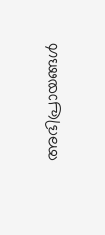അഭിപ്രായങ്ങള്‍